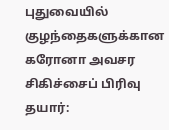புதுவையில் குழந்தைகளுக்கான கரோனா அவசர சிகிச்சைப் பிரிவு தயார்: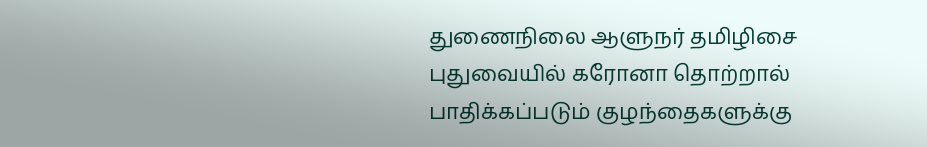துணைநிலை ஆளுநர் தமிழிசை
புதுவையில் கரோனா தொற்றால் பாதிக்கப்படும் குழந்தைகளுக்கு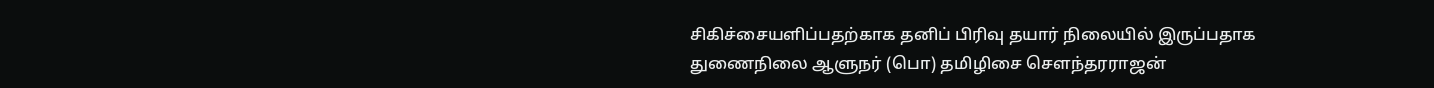சிகிச்சையளிப்பதற்காக தனிப் பிரிவு தயார் நிலையில் இருப்பதாக துணைநிலை ஆளுநர் (பொ) தமிழிசை சௌந்தரராஜன்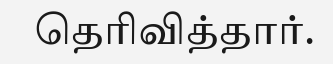தெரிவித்தார்.